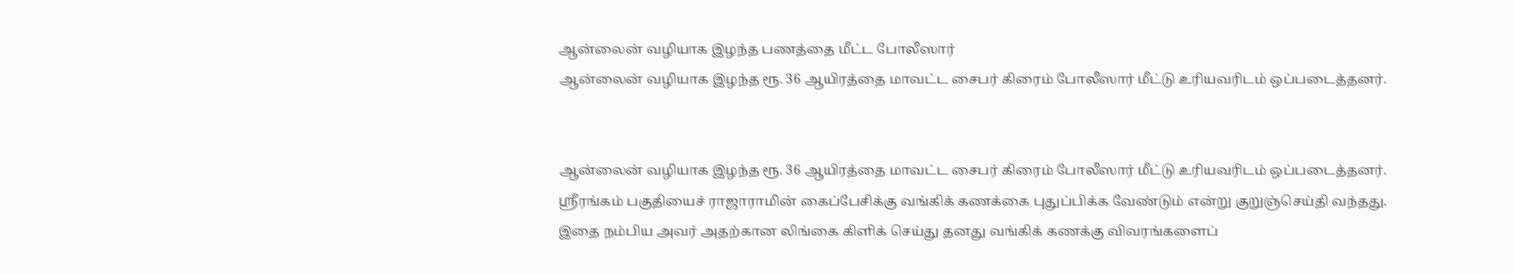ஆன்லைன் வழியாக இழந்த பணத்தை மீட்ட போலீஸார்
ஆன்லைன் வழியாக இழந்த ரூ. 36 ஆயிரத்தை மாவட்ட சைபர் கிரைம் போலீஸார் மீட்டு உரியவரிடம் ஒப்படைத்தனர்.


ஆன்லைன் வழியாக இழந்த ரூ. 36 ஆயிரத்தை மாவட்ட சைபர் கிரைம் போலீஸார் மீட்டு உரியவரிடம் ஒப்படைத்தனர்.
ஸ்ரீரங்கம் பகுதியைச் ராஜாராமின் கைப்பேசிக்கு வங்கிக் கணக்கை புதுப்பிக்க வேண்டும் என்று குறுஞ்செய்தி வந்தது. இதை நம்பிய அவர் அதற்கான லிங்கை கிளிக் செய்து தனது வங்கிக் கணக்கு விவரங்களைப்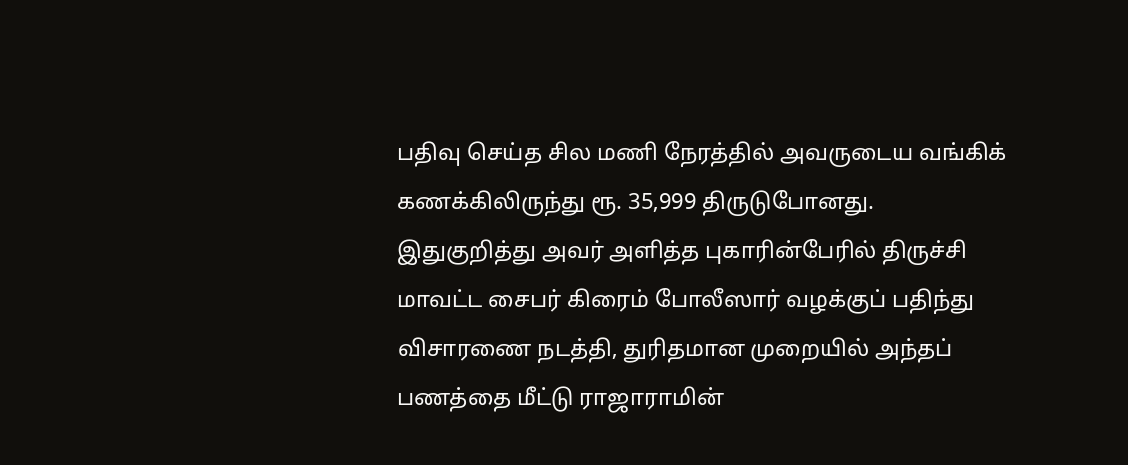பதிவு செய்த சில மணி நேரத்தில் அவருடைய வங்கிக் கணக்கிலிருந்து ரூ. 35,999 திருடுபோனது.
இதுகுறித்து அவர் அளித்த புகாரின்பேரில் திருச்சி மாவட்ட சைபர் கிரைம் போலீஸார் வழக்குப் பதிந்து விசாரணை நடத்தி, துரிதமான முறையில் அந்தப் பணத்தை மீட்டு ராஜாராமின்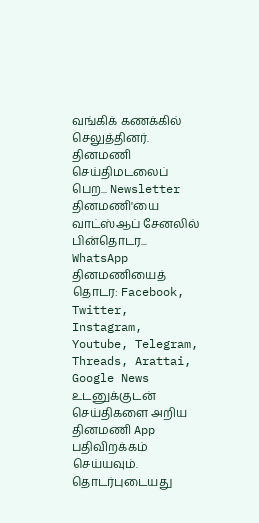வங்கிக் கணக்கில் செலுத்தினர்.
தினமணி செய்திமடலைப் பெற... Newsletter
தினமணி'யை வாட்ஸ்ஆப் சேனலில் பின்தொடர... WhatsApp
தினமணியைத் தொடர: Facebook, Twitter, Instagram, Youtube, Telegram, Threads, Arattai, Google News
உடனுக்குடன் செய்திகளை அறிய தினமணி App பதிவிறக்கம் செய்யவும்.
தொடர்புடையது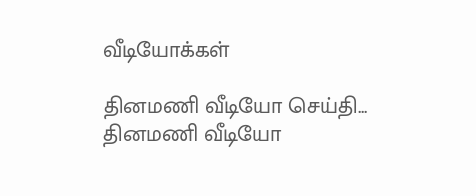வீடியோக்கள்

தினமணி வீடியோ செய்தி...
தினமணி வீடியோ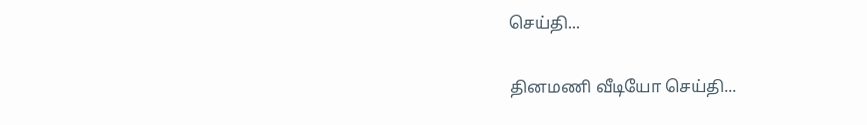செய்தி...

தினமணி வீடியோ செய்தி...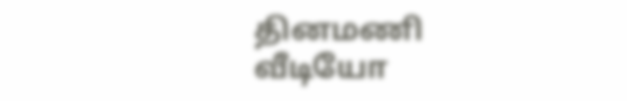தினமணி வீடியோ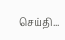செய்தி...